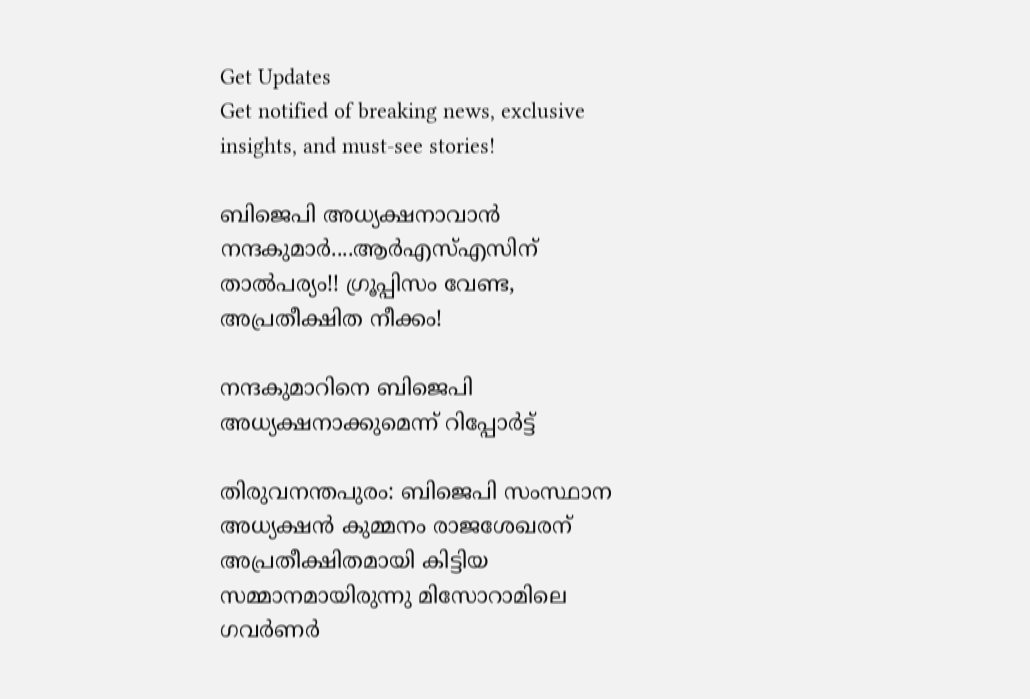Get Updates
Get notified of breaking news, exclusive insights, and must-see stories!

ബിജെപി അധ്യക്ഷനാവാന്‍ നന്ദകുമാര്‍....ആര്‍എസ്എസിന് താല്‍പര്യം!! ഗ്രൂപ്പിസം വേണ്ട, അപ്രതീക്ഷിത നീക്കം!

നന്ദകുമാറിനെ ബിജെപി അധ്യക്ഷനാക്കുമെന്ന് റിപ്പോര്‍ട്ട്

തിരുവനന്തപുരം: ബിജെപി സംസ്ഥാന അധ്യക്ഷന്‍ കുമ്മനം രാജശേഖരന് അപ്രതീക്ഷിതമായി കിട്ടിയ സമ്മാനമായിരുന്നു മിസോറാമിലെ ഗവര്‍ണര്‍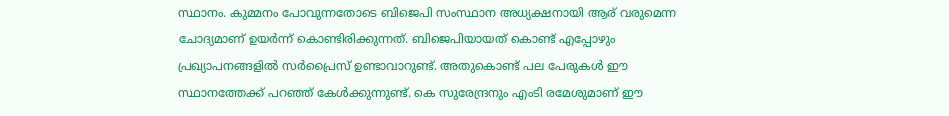സ്ഥാനം. കുമ്മനം പോവുന്നതോടെ ബിജെപി സംസ്ഥാന അധ്യക്ഷനായി ആര് വരുമെന്ന ചോദ്യമാണ് ഉയര്‍ന്ന് കൊണ്ടിരിക്കുന്നത്. ബിജെപിയായത് കൊണ്ട് എപ്പോഴും പ്രഖ്യാപനങ്ങളില്‍ സര്‍പ്രൈസ് ഉണ്ടാവാറുണ്ട്. അതുകൊണ്ട് പല പേരുകള്‍ ഈ സ്ഥാനത്തേക്ക് പറഞ്ഞ് കേള്‍ക്കുന്നുണ്ട്. കെ സുരേന്ദ്രനും എംടി രമേശുമാണ് ഈ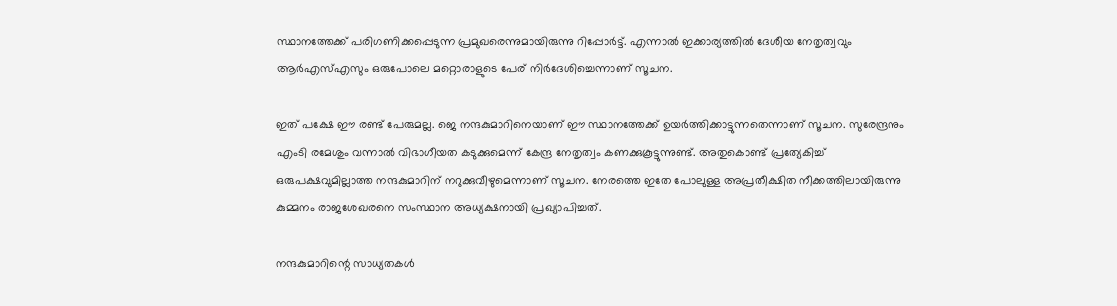സ്ഥാനത്തേക്ക് പരിഗണിക്കപ്പെടുന്ന പ്രമുഖരെന്നുമായിരുന്നു റിപ്പോര്‍ട്ട്. എന്നാല്‍ ഇക്കാര്യത്തില്‍ ദേശീയ നേതൃത്വവും ആര്‍എസ്എസും ഒരുപോലെ മറ്റൊരാളുടെ പേര് നിര്‍ദേശിച്ചെന്നാണ് സൂചന.

ഇത് പക്ഷേ ഈ രണ്ട് പേരുമല്ല. ജെ നന്ദകുമാറിനെയാണ് ഈ സ്ഥാനത്തേക്ക് ഉയര്‍ത്തിക്കാട്ടുന്നതെന്നാണ് സൂചന. സുരേന്ദ്രനും എംടി രമേശും വന്നാല്‍ വിഭാഗീയത കടുക്കുമെന്ന് കേന്ദ്ര നേതൃത്വം കണക്കുകൂട്ടുന്നുണ്ട്. അതുകൊണ്ട് പ്രത്യേകിച്ച് ഒരുപക്ഷവുമില്ലാത്ത നന്ദകുമാറിന് നറുക്കുവീഴുമെന്നാണ് സൂചന. നേരത്തെ ഇതേ പോലുള്ള അപ്രതീക്ഷിത നീക്കത്തിലായിരുന്നു കുമ്മനം രാജശേഖരനെ സംസ്ഥാന അധ്യക്ഷനായി പ്രഖ്യാപിച്ചത്.

നന്ദകുമാറിന്റെ സാധ്യതകള്‍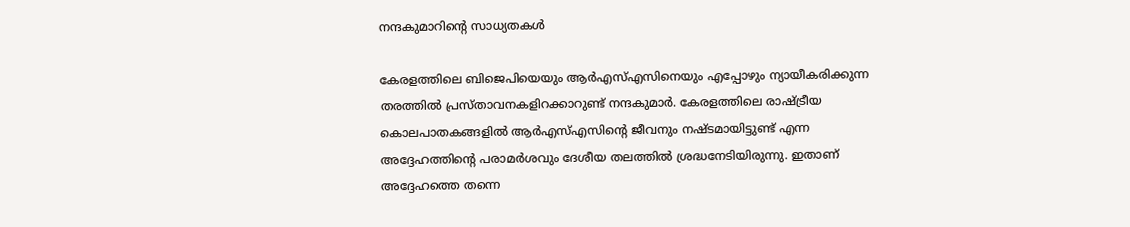നന്ദകുമാറിന്റെ സാധ്യതകള്‍

കേരളത്തിലെ ബിജെപിയെയും ആര്‍എസ്എസിനെയും എപ്പോഴും ന്യായീകരിക്കുന്ന തരത്തില്‍ പ്രസ്താവനകളിറക്കാറുണ്ട് നന്ദകുമാര്‍. കേരളത്തിലെ രാഷ്ട്രീയ കൊലപാതകങ്ങളില്‍ ആര്‍എസ്എസിന്റെ ജീവനും നഷ്ടമായിട്ടുണ്ട് എന്ന അദ്ദേഹത്തിന്റെ പരാമര്‍ശവും ദേശീയ തലത്തില്‍ ശ്രദ്ധനേടിയിരുന്നു. ഇതാണ് അദ്ദേഹത്തെ തന്നെ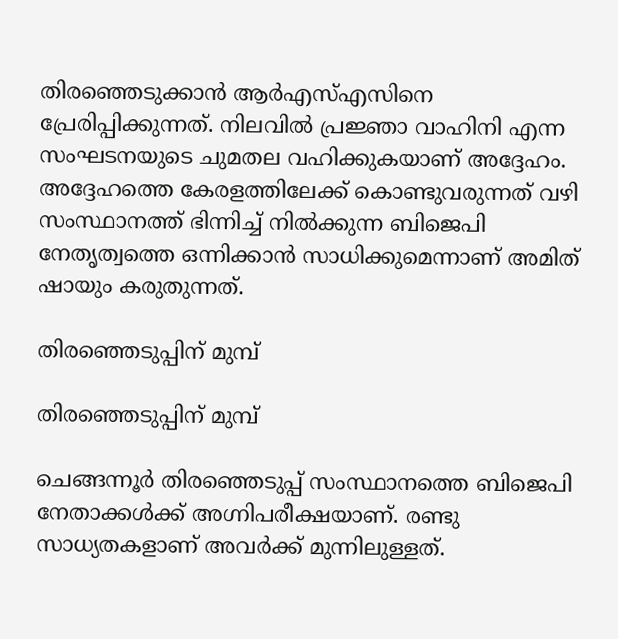തിരഞ്ഞെടുക്കാന്‍ ആര്‍എസ്എസിനെ പ്രേരിപ്പിക്കുന്നത്. നിലവില്‍ പ്രജ്ഞാ വാഹിനി എന്ന സംഘടനയുടെ ചുമതല വഹിക്കുകയാണ് അദ്ദേഹം. അദ്ദേഹത്തെ കേരളത്തിലേക്ക് കൊണ്ടുവരുന്നത് വഴി സംസ്ഥാനത്ത് ഭിന്നിച്ച് നില്‍ക്കുന്ന ബിജെപി നേതൃത്വത്തെ ഒന്നിക്കാന്‍ സാധിക്കുമെന്നാണ് അമിത് ഷായും കരുതുന്നത്.

തിരഞ്ഞെടുപ്പിന് മുമ്പ്

തിരഞ്ഞെടുപ്പിന് മുമ്പ്

ചെങ്ങന്നൂര്‍ തിരഞ്ഞെടുപ്പ് സംസ്ഥാനത്തെ ബിജെപി നേതാക്കള്‍ക്ക് അഗ്നിപരീക്ഷയാണ്. രണ്ടു സാധ്യതകളാണ് അവര്‍ക്ക് മുന്നിലുള്ളത്.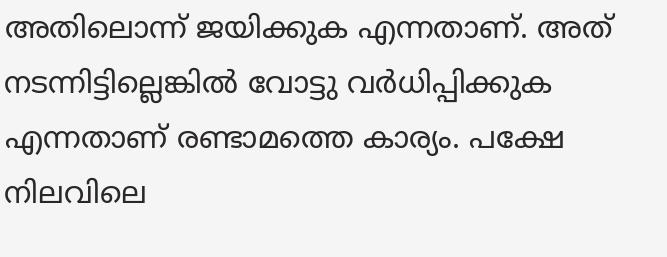അതിലൊന്ന് ജയിക്കുക എന്നതാണ്. അത് നടന്നിട്ടില്ലെങ്കില്‍ വോട്ടു വര്‍ധിപ്പിക്കുക എന്നതാണ് രണ്ടാമത്തെ കാര്യം. പക്ഷേ നിലവിലെ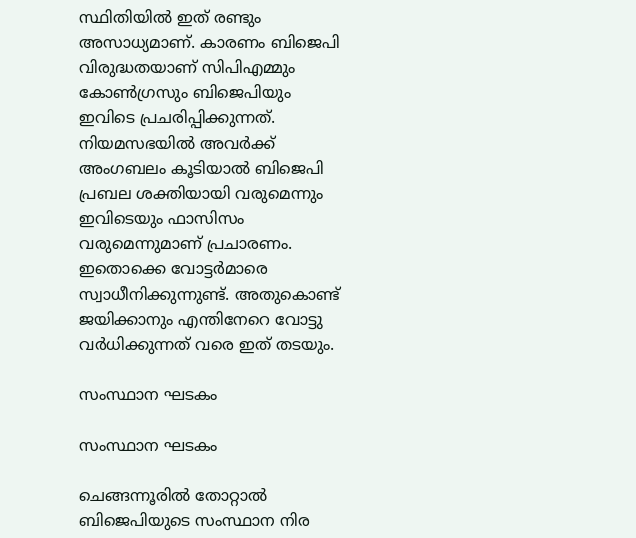സ്ഥിതിയില്‍ ഇത് രണ്ടും അസാധ്യമാണ്. കാരണം ബിജെപി വിരുദ്ധതയാണ് സിപിഎമ്മും കോണ്‍ഗ്രസും ബിജെപിയും ഇവിടെ പ്രചരിപ്പിക്കുന്നത്. നിയമസഭയില്‍ അവര്‍ക്ക് അംഗബലം കൂടിയാല്‍ ബിജെപി പ്രബല ശക്തിയായി വരുമെന്നും ഇവിടെയും ഫാസിസം വരുമെന്നുമാണ് പ്രചാരണം. ഇതൊക്കെ വോട്ടര്‍മാരെ സ്വാധീനിക്കുന്നുണ്ട്. അതുകൊണ്ട് ജയിക്കാനും എന്തിനേറെ വോട്ടു വര്‍ധിക്കുന്നത് വരെ ഇത് തടയും.

സംസ്ഥാന ഘടകം

സംസ്ഥാന ഘടകം

ചെങ്ങന്നൂരില്‍ തോറ്റാല്‍ ബിജെപിയുടെ സംസ്ഥാന നിര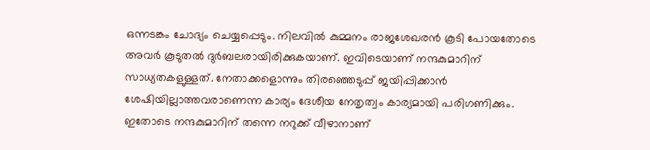ഒന്നടങ്കം ചോദ്യം ചെയ്യപ്പെടും. നിലവില്‍ കുമ്മനം രാജശേഖരന്‍ കൂടി പോയതോടെ അവര്‍ കൂടുതല്‍ ദുര്‍ബലരായിരിക്കുകയാണ്. ഇവിടെയാണ് നന്ദകുമാറിന് സാധ്യതകളുള്ളത്. നേതാക്കളൊന്നും തിരഞ്ഞെടുപ്പ് ജയിപ്പിക്കാന്‍ ശേഷിയില്ലാത്തവരാണെന്ന കാര്യം ദേശീയ നേതൃത്വം കാര്യമായി പരിഗണിക്കും. ഇതോടെ നന്ദകുമാറിന് തന്നെ നറുക്ക് വീഴാനാണ്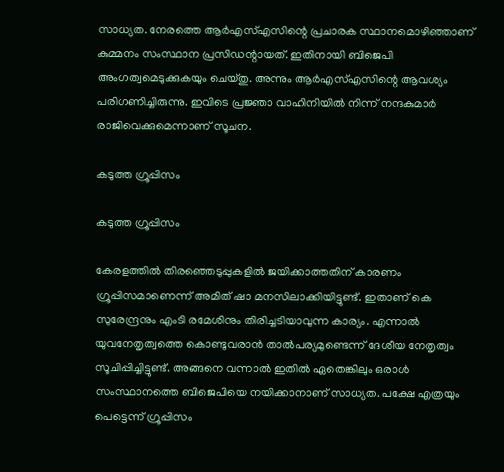സാധ്യത. നേരത്തെ ആര്‍എസ്എസിന്റെ പ്രചാരക സ്ഥാനമൊഴിഞ്ഞാണ് കുമ്മനം സംസ്ഥാന പ്രസിഡന്റായത്. ഇതിനായി ബിജെപി അംഗത്വമെടുക്കുകയും ചെയ്തു. അന്നും ആര്‍എസ്എസിന്റെ ആവശ്യം പരിഗണിച്ചിരുന്നു. ഇവിടെ പ്രജ്ഞാ വാഹിനിയില്‍ നിന്ന് നന്ദകുമാര്‍ രാജിവെക്കുമെന്നാണ് സൂചന.

കടുത്ത ഗ്രൂപ്പിസം

കടുത്ത ഗ്രൂപ്പിസം

കേരളത്തില്‍ തിരഞ്ഞെടുപ്പുകളില്‍ ജയിക്കാത്തതിന് കാരണം ഗ്രൂപ്പിസമാണെന്ന് അമിത് ഷാ മനസിലാക്കിയിട്ടുണ്ട്. ഇതാണ് കെ സുരേന്ദ്രനും എംടി രമേശിനും തിരിച്ചടിയാവുന്ന കാര്യം. എന്നാല്‍ യുവനേതൃത്വത്തെ കൊണ്ടുവരാന്‍ താല്‍പര്യമുണ്ടെന്ന് ദേശീയ നേതൃത്വം സൂചിപ്പിച്ചിട്ടുണ്ട്. അങ്ങനെ വന്നാല്‍ ഇതില്‍ ഏതെങ്കിലും ഒരാള്‍ സംസ്ഥാനത്തെ ബിജെപിയെ നയിക്കാനാണ് സാധ്യത. പക്ഷേ എത്രയും പെട്ടെന്ന് ഗ്രൂപ്പിസം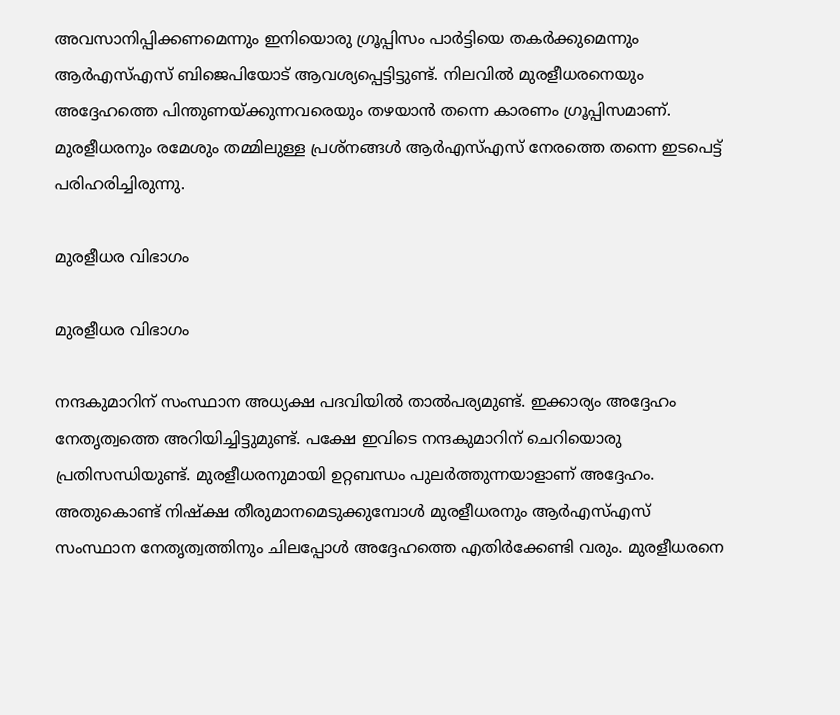അവസാനിപ്പിക്കണമെന്നും ഇനിയൊരു ഗ്രൂപ്പിസം പാര്‍ട്ടിയെ തകര്‍ക്കുമെന്നും ആര്‍എസ്എസ് ബിജെപിയോട് ആവശ്യപ്പെട്ടിട്ടുണ്ട്. നിലവില്‍ മുരളീധരനെയും അദ്ദേഹത്തെ പിന്തുണയ്ക്കുന്നവരെയും തഴയാന്‍ തന്നെ കാരണം ഗ്രൂപ്പിസമാണ്. മുരളീധരനും രമേശും തമ്മിലുള്ള പ്രശ്‌നങ്ങള്‍ ആര്‍എസ്എസ് നേരത്തെ തന്നെ ഇടപെട്ട് പരിഹരിച്ചിരുന്നു.

മുരളീധര വിഭാഗം

മുരളീധര വിഭാഗം

നന്ദകുമാറിന് സംസ്ഥാന അധ്യക്ഷ പദവിയില്‍ താല്‍പര്യമുണ്ട്. ഇക്കാര്യം അദ്ദേഹം നേതൃത്വത്തെ അറിയിച്ചിട്ടുമുണ്ട്. പക്ഷേ ഇവിടെ നന്ദകുമാറിന് ചെറിയൊരു പ്രതിസന്ധിയുണ്ട്. മുരളീധരനുമായി ഉറ്റബന്ധം പുലര്‍ത്തുന്നയാളാണ് അദ്ദേഹം. അതുകൊണ്ട് നിഷ്‌ക്ഷ തീരുമാനമെടുക്കുമ്പോള്‍ മുരളീധരനും ആര്‍എസ്എസ് സംസ്ഥാന നേതൃത്വത്തിനും ചിലപ്പോള്‍ അദ്ദേഹത്തെ എതിര്‍ക്കേണ്ടി വരും. മുരളീധരനെ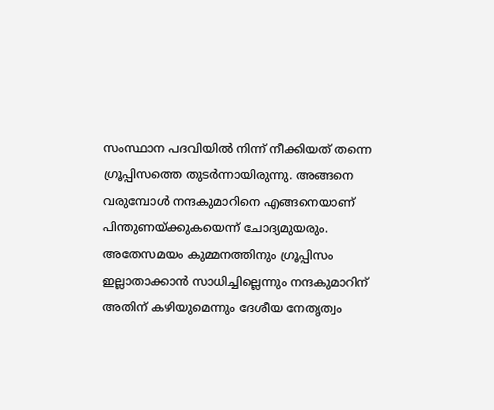സംസ്ഥാന പദവിയില്‍ നിന്ന് നീക്കിയത് തന്നെ ഗ്രൂപ്പിസത്തെ തുടര്‍ന്നായിരുന്നു. അങ്ങനെ വരുമ്പോള്‍ നന്ദകുമാറിനെ എങ്ങനെയാണ് പിന്തുണയ്ക്കുകയെന്ന് ചോദ്യമുയരും. അതേസമയം കുമ്മനത്തിനും ഗ്രൂപ്പിസം ഇല്ലാതാക്കാന്‍ സാധിച്ചില്ലെന്നും നന്ദകുമാറിന് അതിന് കഴിയുമെന്നും ദേശീയ നേതൃത്വം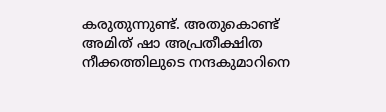കരുതുന്നുണ്ട്. അതുകൊണ്ട് അമിത് ഷാ അപ്രതീക്ഷിത നീക്കത്തിലുടെ നന്ദകുമാറിനെ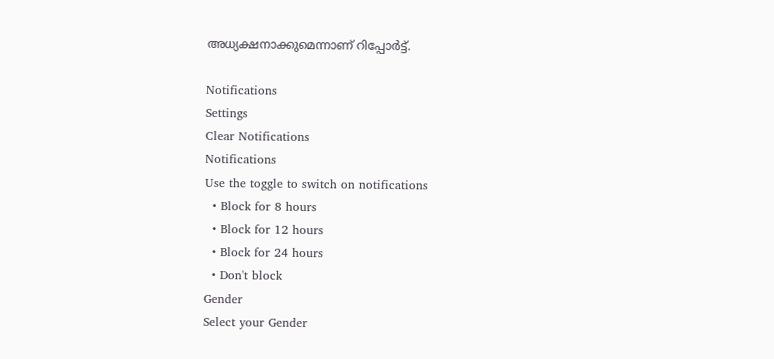അധ്യക്ഷനാക്കുമെന്നാണ് റിപ്പോര്‍ട്ട്.

Notifications
Settings
Clear Notifications
Notifications
Use the toggle to switch on notifications
  • Block for 8 hours
  • Block for 12 hours
  • Block for 24 hours
  • Don't block
Gender
Select your Gender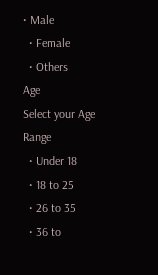• Male
  • Female
  • Others
Age
Select your Age Range
  • Under 18
  • 18 to 25
  • 26 to 35
  • 36 to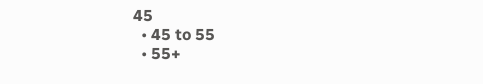45
  • 45 to 55
  • 55+